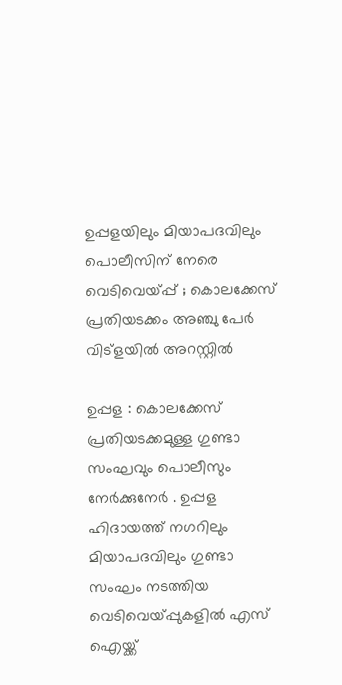ഉപ്പളയിലും മിയാപദവിലും പൊലീസിന് നേരെ വെടിവെയ്പ്പ് ; കൊലക്കേസ് പ്രതിയടക്കം അഞ്ചു പേർ വിട്ളയിൽ അറസ്റ്റിൽ

ഉപ്പള : കൊലക്കേസ് പ്രതിയടക്കമുള്ള ഗുണ്ടാ സംഘവും പൊലീസും നേർക്കുനേർ . ഉപ്പള ഹിദായത്ത് നഗറിലും മിയാപദവിലും ഗുണ്ടാ സംഘം നടത്തിയ വെടിവെയ്പ്പുകളിൽ എസ് ഐയ്ക്ക്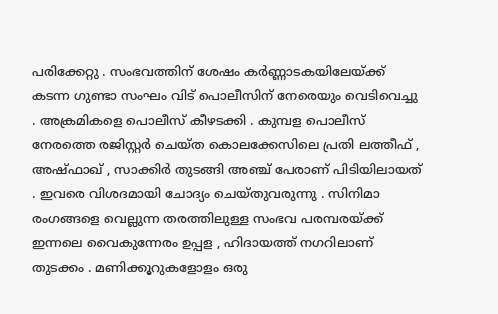പരിക്കേറ്റു . സംഭവത്തിന് ശേഷം കർണ്ണാടകയിലേയ്ക്ക് കടന്ന ഗുണ്ടാ സംഘം വിട് പൊലീസിന് നേരെയും വെടിവെച്ചു . അക്രമികളെ പൊലീസ് കീഴടക്കി . കുമ്പള പൊലീസ് നേരത്തെ രജിസ്റ്റർ ചെയ്ത കൊലക്കേസിലെ പ്രതി ലത്തീഫ് , അഷ്ഫാഖ് , സാക്കിർ തുടങ്ങി അഞ്ച് പേരാണ് പിടിയിലായത് . ഇവരെ വിശദമായി ചോദ്യം ചെയ്തുവരുന്നു . സിനിമാ രംഗങ്ങളെ വെല്ലുന്ന തരത്തിലുള്ള സംഭവ പരമ്പരയ്ക്ക് ഇന്നലെ വൈകുന്നേരം ഉപ്പള , ഹിദായത്ത് നഗറിലാണ് തുടക്കം . മണിക്കൂറുകളോളം ഒരു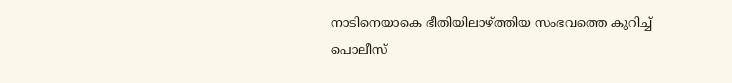നാടിനെയാകെ ഭീതിയിലാഴ്ത്തിയ സംഭവത്തെ കുറിച്ച് പൊലീസ്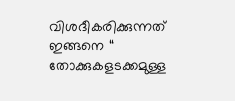വിശദീകരിക്കുന്നത് ഇങ്ങനെ “ തോക്കുകളടക്കമുള്ള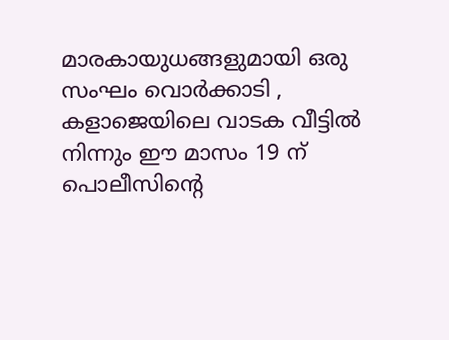മാരകായുധങ്ങളുമായി ഒരു സംഘം വൊർക്കാടി , കളാജെയിലെ വാടക വീട്ടിൽ നിന്നും ഈ മാസം 19 ന് പൊലീസിന്റെ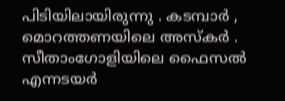പിടിയിലായിരുന്നു . കടമ്പാർ , മൊറത്തണയിലെ അസ്കർ . സീതാംഗോളിയിലെ ഫൈസൽ എന്നടയർ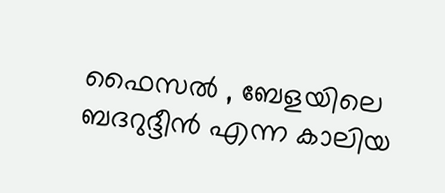ഫൈസൽ , ബേളയിലെ ബദറുദ്ദീൻ എന്ന കാലിയ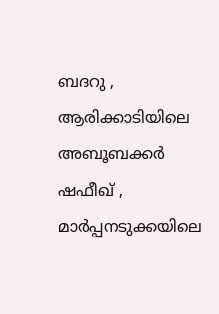ബദറു , ആരിക്കാടിയിലെ അബൂബക്കർ ഷഫീഖ് , മാർപ്പനടുക്കയിലെ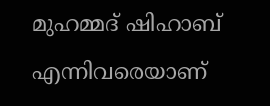മുഹമ്മദ് ഷിഹാബ് എന്നിവരെയാണ്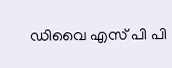ഡിവൈ എസ് പി പി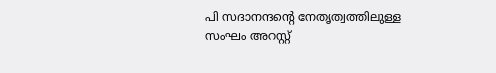പി സദാനന്ദന്റെ നേതൃത്വത്തിലുള്ള സംഘം അറസ്റ്റ്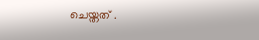ചെയ്തത് .